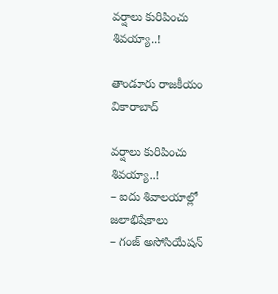వర్షాలు కురిపించు శివయ్యా..!

తాండూరు రాజకీయం వికారాబాద్

వర్షాలు కురిపించు శివయ్యా..!
– ఐదు శివాలయాల్లో జలాభిషేకాలు
– గంజ్‌ అసోసియేషన్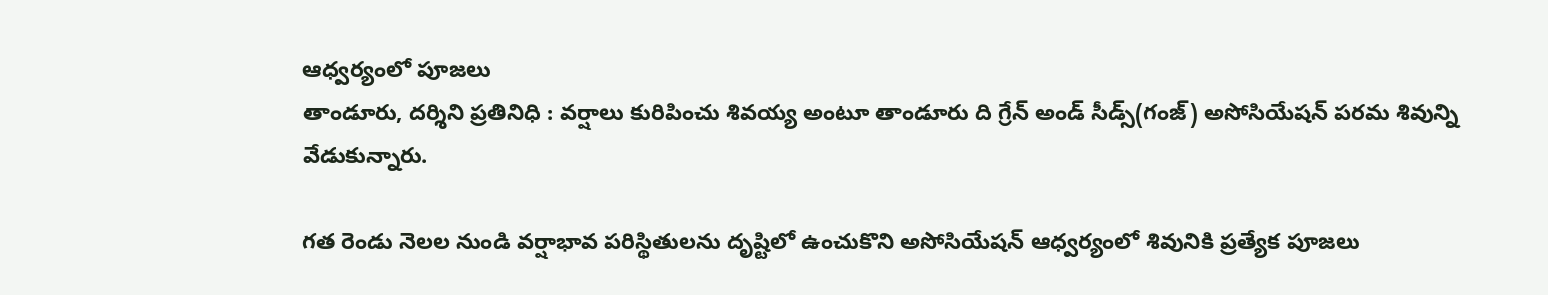ఆధ్వర్యంలో పూజలు
తాండూరు, దర్శిని ప్రతినిధి : వర్షాలు కురిపించు శివయ్య అంటూ తాండూరు ది గ్రేన్ అండ్ సీడ్స్‌(గంజ్‌) అసోసియేషన్ పరమ శివున్ని వేడుకున్నారు.

గత రెండు నెలల నుండి వర్షాభావ పరిస్థితులను దృష్టిలో ఉంచుకొని అసోసియేషన్ ఆధ్వర్యంలో శివునికి ప్రత్యేక పూజలు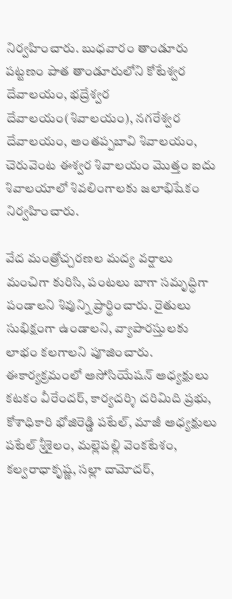నిర్వహించారు. బుధవారం తాండూరు పట్టణం పాత తాండూరులోని కోటేశ్వర దేవాలయం, భద్రేశ్వర దేవాలయం(శివాలయం), నగరేశ్వర దేవాలయం, అంతప్పబావి శివాలయం, చెరువెంట ఈశ్వర శివాలయం మొత్తం ఐదు శివాలయాలో శివలింగాలకు జలాభిషేకం నిర్వహించారు.

వేద మంత్రోచ్చరణల మద్య వర్షాలు మంచిగా కురిసి, పంటలు బాగా సమృద్ధిగా పండాలని శివున్ని ప్రార్థించారు. రైతులు సుభిక్షంగా ఉండాలని, వ్యాపారస్తులకు లాభం కలగాలని పూజించారు. ఈకార్యక్రమంలో అసోసియేషన్ అధ్యక్షులు కటకం వీరేందర్, కార్యదర్శి దరిమిది ప్రభు, కోశాధికారి భోజిరెడ్డి పటేల్, మాజీ అధ్యక్షులు పటేల్ శ్రీశైలం, మల్లెపల్లి వెంకటేశం, కల్వరాధాకృష్ణ, సల్లా దామోదర్,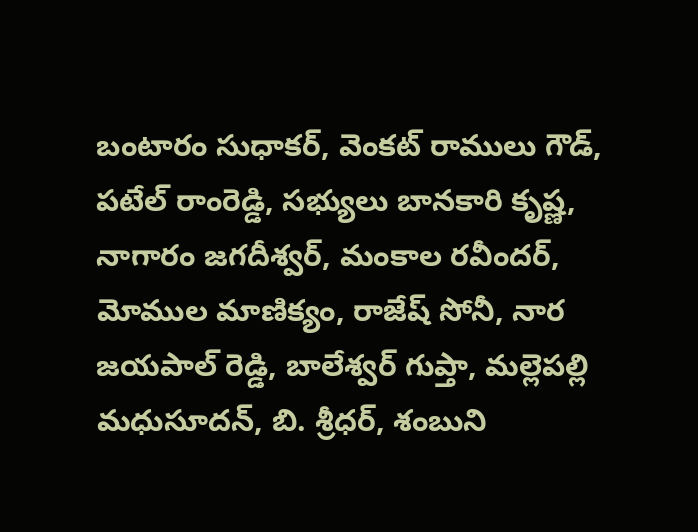బంటారం సుధాకర్, వెంకట్ రాములు గౌడ్, పటేల్ రాంరెడ్డి, సభ్యులు బానకారి కృష్ణ, నాగారం జగదీశ్వర్, మంకాల రవీందర్, మోముల మాణిక్యం, రాజేష్ సోనీ, నార జయపాల్ రెడ్డి, బాలేశ్వర్ గుప్తా, మల్లెపల్లి మధుసూదన్, బి. శ్రీధర్, శంబుని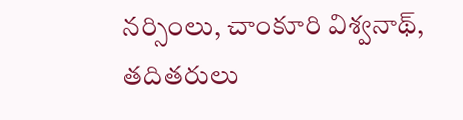నర్సింలు, చాంకూరి విశ్వనాథ్, తదితరులు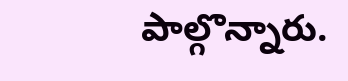పాల్గొన్నారు.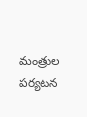మంత్రుల పర్యటన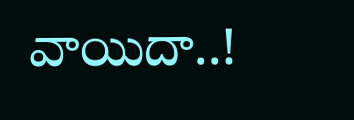వాయిదా..!